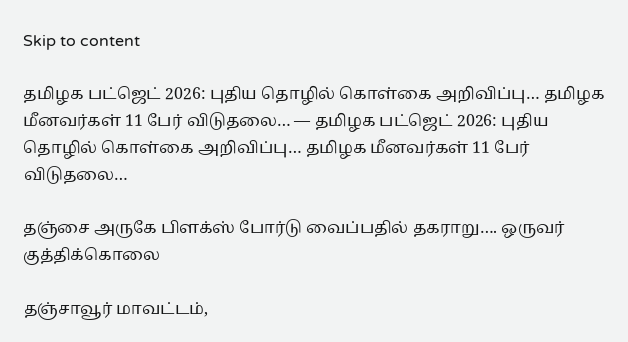Skip to content

தமிழக பட்ஜெட் 2026: புதிய தொழில் கொள்கை அறிவிப்பு… தமிழக மீனவர்கள் 11 பேர் விடுதலை… — தமிழக பட்ஜெட் 2026: புதிய தொழில் கொள்கை அறிவிப்பு… தமிழக மீனவர்கள் 11 பேர் விடுதலை…

தஞ்சை அருகே பிளக்ஸ் போர்டு வைப்பதில் தகராறு…. ஒருவர் குத்திக்கொலை

தஞ்சாவூர் மாவட்டம்,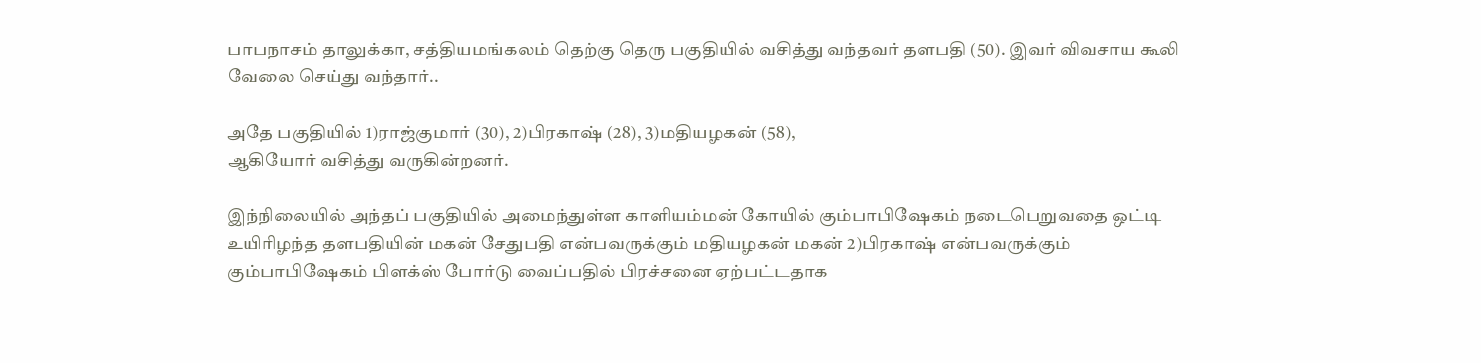பாபநாசம் தாலுக்கா, சத்தியமங்கலம் தெற்கு தெரு பகுதியில் வசித்து வந்தவர் தளபதி (50). இவர் விவசாய கூலி வேலை செய்து வந்தார்..

அதே பகுதியில் 1)ராஜ்குமார் (30), 2)பிரகாஷ் (28), 3)மதியழகன் (58),
ஆகியோர் வசித்து வருகின்றனர்.

இந்நிலையில் அந்தப் பகுதியில் அமைந்துள்ள காளியம்மன் கோயில் கும்பாபிஷேகம் நடைபெறுவதை ஒட்டி உயிரிழந்த தளபதியின் மகன் சேதுபதி என்பவருக்கும் மதியழகன் மகன் 2)பிரகாஷ் என்பவருக்கும் கும்பாபிஷேகம் பிளக்ஸ் போர்டு வைப்பதில் பிரச்சனை ஏற்பட்டதாக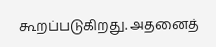கூறப்படுகிறது. அதனைத்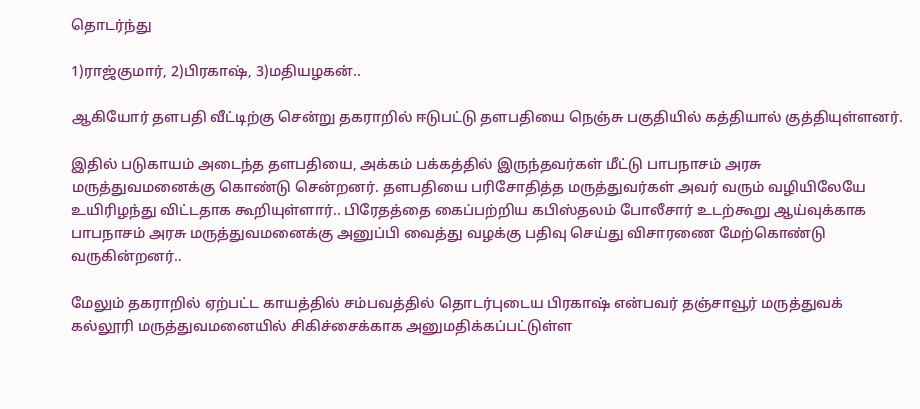தொடர்ந்து

1)ராஜ்குமார், 2)பிரகாஷ், 3)மதியழகன்..

ஆகியோர் தளபதி வீட்டிற்கு சென்று தகராறில் ஈடுபட்டு தளபதியை நெஞ்சு பகுதியில் கத்தியால் குத்தியுள்ளனர்.

இதில் படுகாயம் அடைந்த தளபதியை, அக்கம் பக்கத்தில் இருந்தவர்கள் மீட்டு பாபநாசம் அரசு மருத்துவமனைக்கு கொண்டு சென்றனர். தளபதியை பரிசோதித்த மருத்துவர்கள் அவர் வரும் வழியிலேயே உயிரிழந்து விட்டதாக கூறியுள்ளார்.. பிரேதத்தை கைப்பற்றிய கபிஸ்தலம் போலீசார் உடற்கூறு ஆய்வுக்காக பாபநாசம் அரசு மருத்துவமனைக்கு அனுப்பி வைத்து வழக்கு பதிவு செய்து விசாரணை மேற்கொண்டு வருகின்றனர்..

மேலும் தகராறில் ஏற்பட்ட காயத்தில் சம்பவத்தில் தொடர்புடைய பிரகாஷ் என்பவர் தஞ்சாவூர் மருத்துவக் கல்லூரி மருத்துவமனையில் சிகிச்சைக்காக அனுமதிக்கப்பட்டுள்ள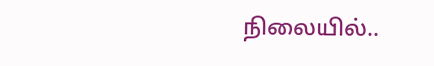நிலையில்..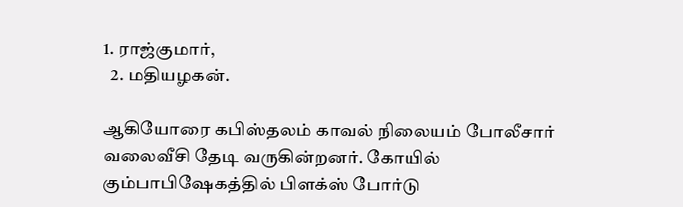1. ராஜ்குமார்,
  2. மதியழகன்.

ஆகியோரை கபிஸ்தலம் காவல் நிலையம் போலீசார் வலைவீசி தேடி வருகின்றனர். கோயில் கும்பாபிஷேகத்தில் பிளக்ஸ் போர்டு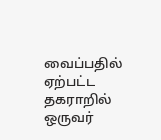வைப்பதில் ஏற்பட்ட தகராறில் ஒருவர்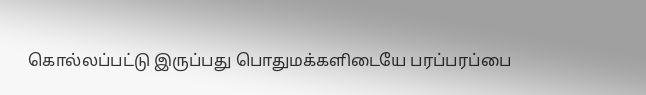கொல்லப்பட்டு இருப்பது பொதுமக்களிடையே பரப்பரப்பை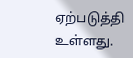ஏற்படுத்தி உள்ளது.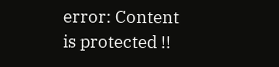error: Content is protected !!